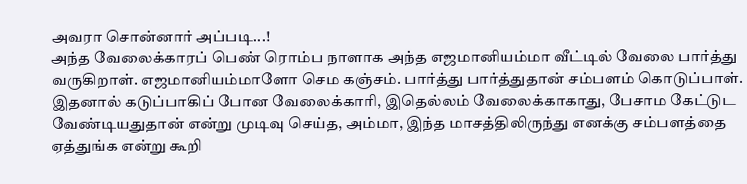அவரா சொன்னார் அப்படி...!
அந்த வேலைக்காரப் பெண் ரொம்ப நாளாக அந்த எஜமானியம்மா வீட்டில் வேலை பார்த்து வருகிறாள். எஜமானியம்மாளோ செம கஞ்சம். பார்த்து பார்த்துதான் சம்பளம் கொடுப்பாள். இதனால் கடுப்பாகிப் போன வேலைக்காரி, இதெல்லம் வேலைக்காகாது, பேசாம கேட்டுட வேண்டியதுதான் என்று முடிவு செய்த, அம்மா, இந்த மாசத்திலிருந்து எனக்கு சம்பளத்தை ஏத்துங்க என்று கூறி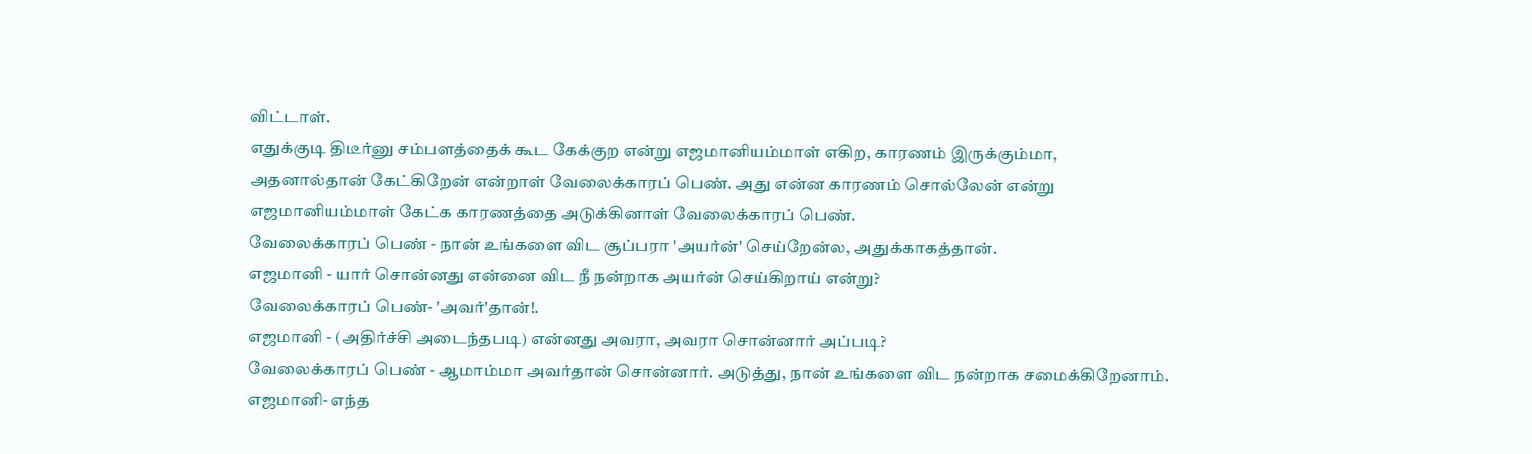விட்டாள்.
எதுக்குடி திடீர்னு சம்பளத்தைக் கூட கேக்குற என்று எஜமானியம்மாள் எகிற, காரணம் இருக்கும்மா, அதனால்தான் கேட்கிறேன் என்றாள் வேலைக்காரப் பெண். அது என்ன காரணம் சொல்லேன் என்று எஜமானியம்மாள் கேட்க காரணத்தை அடுக்கினாள் வேலைக்காரப் பெண்.
வேலைக்காரப் பெண் - நான் உங்களை விட சூப்பரா 'அயர்ன்' செய்றேன்ல, அதுக்காகத்தான்.
எஜமானி - யார் சொன்னது என்னை விட நீ நன்றாக அயர்ன் செய்கிறாய் என்று?
வேலைக்காரப் பெண்- 'அவர்'தான்!.
எஜமானி - (அதிர்ச்சி அடைந்தபடி) என்னது அவரா, அவரா சொன்னார் அப்படி?
வேலைக்காரப் பெண் - ஆமாம்மா அவர்தான் சொன்னார். அடுத்து, நான் உங்களை விட நன்றாக சமைக்கிறேனாம்.
எஜமானி- எந்த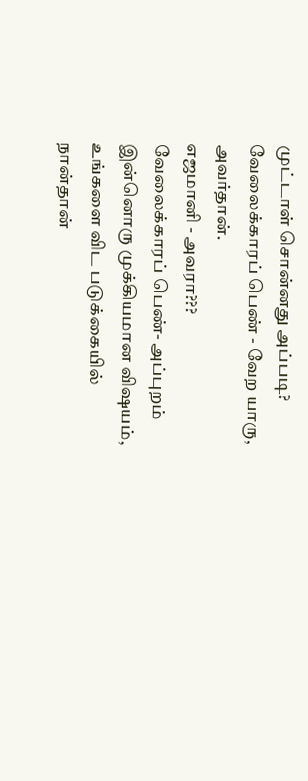முட்டாள் சொன்னது அப்படி?
வேலைக்காரப் பெண் - வேற யாரு, அவர்தான்.
எஜமானி - அவரா???
வேலைக்காரப் பெண்- அப்புறம் இன்னொரு முக்கியமான விஷயம், உங்களை விட படுக்கையில் நான்தான்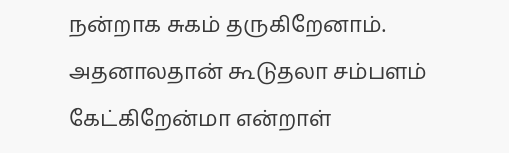நன்றாக சுகம் தருகிறேனாம். அதனாலதான் கூடுதலா சம்பளம் கேட்கிறேன்மா என்றாள்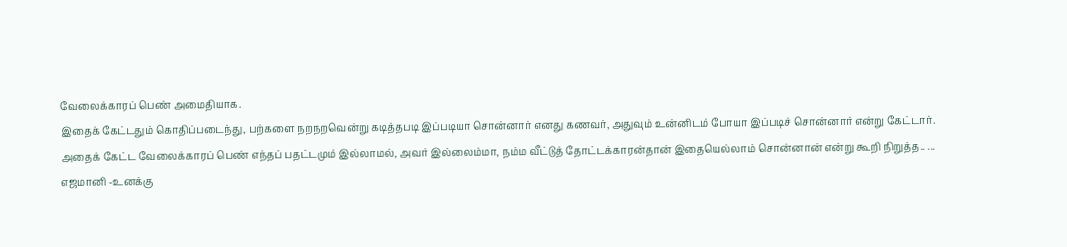வேலைக்காரப் பெண் அமைதியாக.
இதைக் கேட்டதும் கொதிப்படைந்து, பற்களை நறநறவென்று கடித்தபடி இப்படியா சொன்னார் எனது கணவர், அதுவும் உன்னிடம் போயா இப்படிச் சொன்னார் என்று கேட்டார்.
அதைக் கேட்ட வேலைக்காரப் பெண் எந்தப் பதட்டமும் இல்லாமல், அவர் இல்லைம்மா, நம்ம வீட்டுத் தோட்டக்காரன்தான் இதையெல்லாம் சொன்னான் என்று கூறி நிறுத்த.. ...
எஜமானி -உனக்கு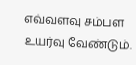எவ்வளவு சம்பள உயர்வு வேண்டும்.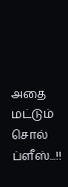அதை மட்டும் சொல் ப்ளீஸ்...!!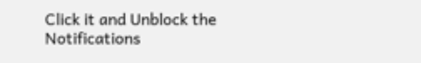Click it and Unblock the Notifications